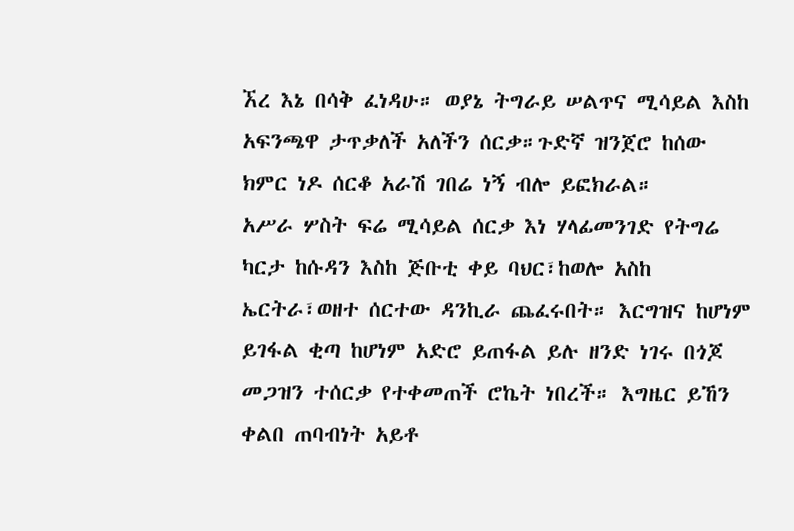ኧረ እኔ በሳቅ ፈነዳሁ። ወያኔ ትግራይ ሠልጥና ሚሳይል እስከ አፍንጫዋ ታጥቃለች አለችን ሰርቃ።ጉድኛ ዝንጀሮ ከሰው ክምር ነዶ ሰርቆ አራሽ ገበሬ ነኝ ብሎ ይፎክራል።
አሥራ ሦስት ፍሬ ሚሳይል ሰርቃ እነ ሃላፊመንገድ የትግሬ ካርታ ከሱዳን እስከ ጅቡቲ ቀይ ባህር፣ከወሎ አስከ ኤርትራ፣ወዘተ ሰርተው ዳንኪራ ጨፈሩበት። እርግዝና ከሆነም ይገፋል ቂጣ ከሆነም አድሮ ይጠፋል ይሉ ዘንድ ነገሩ በጎጆ መጋዝን ተሰርቃ የተቀመጠች ሮኬት ነበረች። እግዜር ይኸን ቀልበ ጠባብነት አይቶ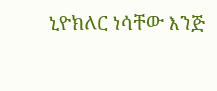ኒዮክለር ነሳቸው እንጅ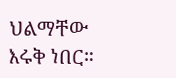ህልማቸው እሩቅ ነበር።